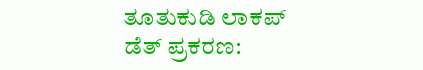ತೂತುಕುಡಿ ಲಾಕಪ್ ಡೆತ್ ಪ್ರಕರಣ: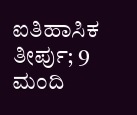ಐತಿಹಾಸಿಕ ತೀರ್ಪು; 9 ಮಂದಿ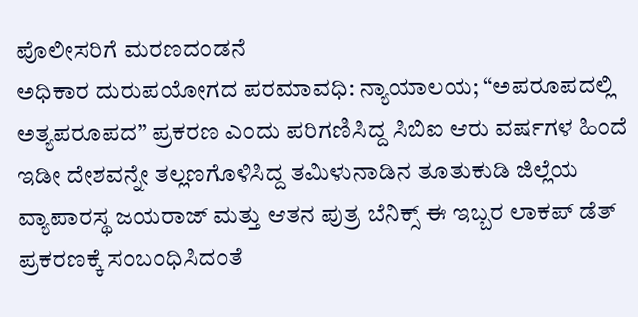ಪೊಲೀಸರಿಗೆ ಮರಣದಂಡನೆ
ಅಧಿಕಾರ ದುರುಪಯೋಗದ ಪರಮಾವಧಿ: ನ್ಯಾಯಾಲಯ; “ಅಪರೂಪದಲ್ಲಿ ಅತ್ಯಪರೂಪದ” ಪ್ರಕರಣ ಎಂದು ಪರಿಗಣಿಸಿದ್ದ ಸಿಬಿಐ ಆರು ವರ್ಷಗಳ ಹಿಂದೆ ಇಡೀ ದೇಶವನ್ನೇ ತಲ್ಲಣಗೊಳಿಸಿದ್ದ ತಮಿಳುನಾಡಿನ ತೂತುಕುಡಿ ಜಿಲ್ಲೆಯ ವ್ಯಾಪಾರಸ್ಥ ಜಯರಾಜ್ ಮತ್ತು ಆತನ ಪುತ್ರ ಬೆನಿಕ್ಸ್ ಈ ಇಬ್ಬರ ಲಾಕಪ್ ಡೆತ್ ಪ್ರಕರಣಕ್ಕೆ ಸಂಬಂಧಿಸಿದಂತೆ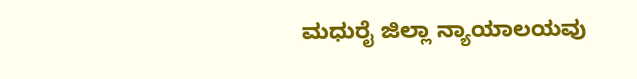ಮಧುರೈ ಜಿಲ್ಲಾ ನ್ಯಾಯಾಲಯವು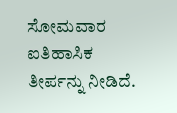ಸೋಮವಾರ ಐತಿಹಾಸಿಕ ತೀರ್ಪನ್ನು ನೀಡಿದೆ.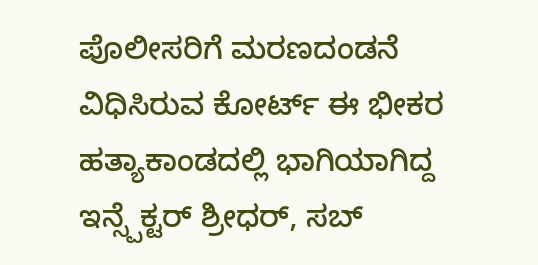ಪೊಲೀಸರಿಗೆ ಮರಣದಂಡನೆ ವಿಧಿಸಿರುವ ಕೋರ್ಟ್ ಈ ಭೀಕರ ಹತ್ಯಾಕಾಂಡದಲ್ಲಿ ಭಾಗಿಯಾಗಿದ್ದ ಇನ್ಸ್ಪೆಕ್ಟರ್ ಶ್ರೀಧರ್, ಸಬ್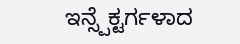ಇನ್ಸ್ಪೆಕ್ಟರ್ಗಳಾದ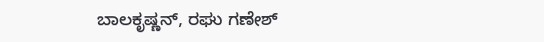ಬಾಲಕೃಷ್ಣನ್, ರಘು ಗಣೇಶ್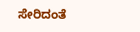ಸೇರಿದಂತೆ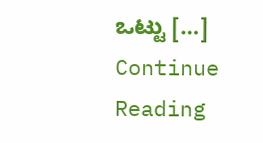ಒಟ್ಟು […]
Continue Reading